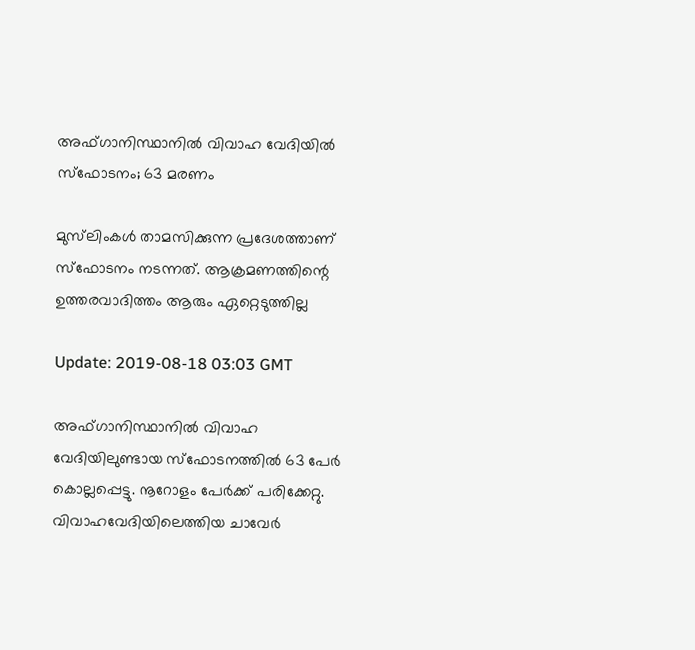അഫ്ഗാനിസ്ഥാനില്‍ വിവാഹ വേദിയില്‍ സ്ഫോടനം; 63 മരണം

മുസ്‍ലിംകള്‍ താമസിക്കുന്ന പ്രദേശത്താണ് സ്ഫോടനം നടന്നത്. ആക്രമണത്തിന്റെ ഉത്തരവാദിത്തം ആരും ഏറ്റെടുത്തില്ല

Update: 2019-08-18 03:03 GMT

അഫ്ഗാനിസ്ഥാനില്‍ വിവാഹ വേദിയിലുണ്ടായ സ്ഫോടനത്തില്‍ 63 പേര്‍ കൊല്ലപ്പെട്ടു. നൂറോളം പേര്‍ക്ക് പരിക്കേറ്റു. വിവാഹവേദിയിലെത്തിയ ചാവേര്‍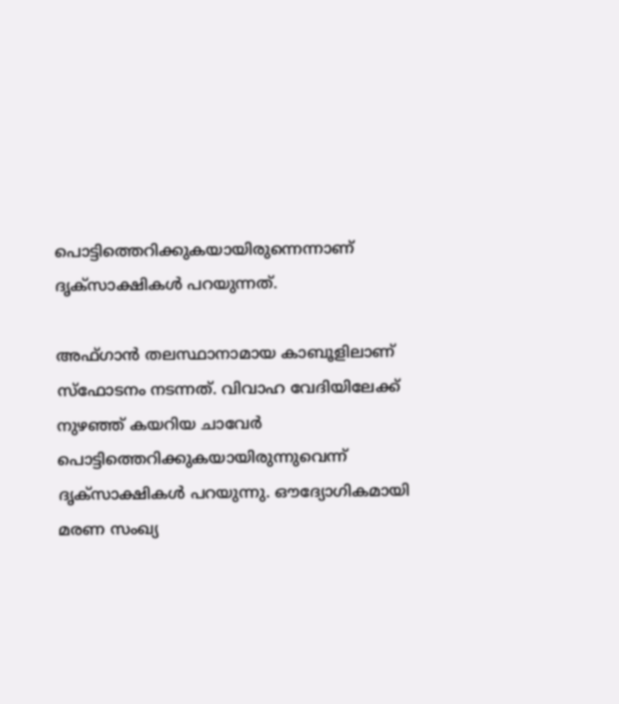പൊട്ടിത്തെറിക്കുകയായിരുന്നെന്നാണ് ദൃക്സാക്ഷികള്‍ പറയുന്നത്.

അഫ്ഗാന്‍ തലസ്ഥാനാമായ കാബൂളിലാണ് സ്ഫോടനം നടന്നത്. വിവാഹ വേദിയിലേക്ക് നുഴഞ്ഞ് കയറിയ ചാവേര്‍ പൊട്ടിത്തെറിക്കുകയായിരുന്നുവെന്ന് ദൃക്സാക്ഷികള്‍ പറയുന്നു. ഔദ്യോഗികമായി മരണ സംഖ്യ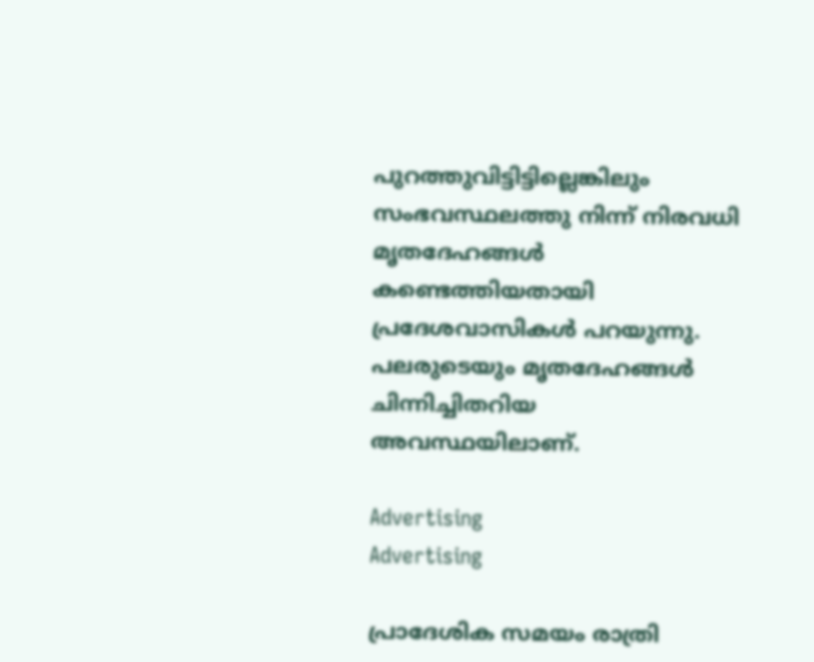പുറത്തുവിട്ടിട്ടില്ലെങ്കിലും സംഭവസ്ഥലത്തു നിന്ന് നിരവധി മൃതദേഹങ്ങള്‍ കണ്ടെത്തിയതായി പ്രദേശവാസികള്‍ പറയുന്നു. പലരുടെയും മൃതദേഹങ്ങള്‍ ചിന്നിച്ചിതറിയ അവസ്ഥയിലാണ്.

Advertising
Advertising

പ്രാദേശിക സമയം രാത്രി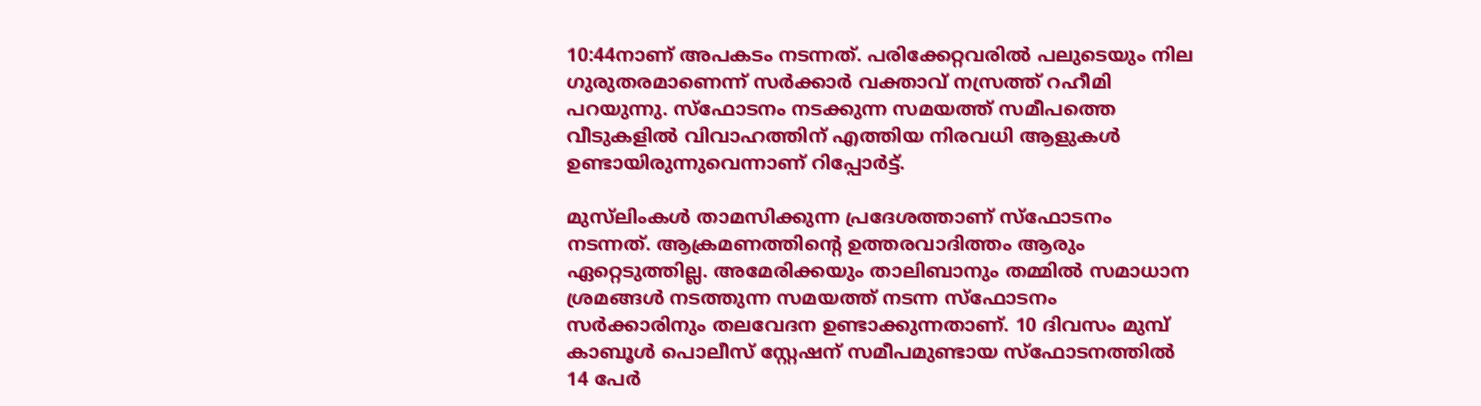10:44നാണ് അപകടം നടന്നത്. പരിക്കേറ്റവരില്‍ പലുടെയും നില ഗുരുതരമാണെന്ന് സര്‍ക്കാര്‍ വക്താവ് നസ്രത്ത് റഹീമി പറയുന്നു. സ്ഫോടനം നടക്കുന്ന സമയത്ത് സമീപത്തെ വീടുകളില്‍ വിവാഹത്തിന് എത്തിയ നിരവധി ആളുകള്‍ ഉണ്ടായിരുന്നുവെന്നാണ് റിപ്പോര്‍ട്ട്.

മുസ്‍ലിംകള്‍ താമസിക്കുന്ന പ്രദേശത്താണ് സ്ഫോടനം നടന്നത്. ആക്രമണത്തിന്റെ ഉത്തരവാദിത്തം ആരും ഏറ്റെടുത്തില്ല. അമേരിക്കയും താലിബാനും തമ്മില്‍ സമാധാന ശ്രമങ്ങള്‍ നടത്തുന്ന സമയത്ത് നടന്ന സ്ഫോടനം സര്‍ക്കാരിനും തലവേദന ഉണ്ടാക്കുന്നതാണ്. 10 ദിവസം മുമ്പ് കാബൂള്‍ പൊലീസ് സ്റ്റേഷന് സമീപമുണ്ടായ സ്ഫോടനത്തില്‍ 14 പേര്‍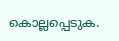കൊല്ലപ്പെടുക.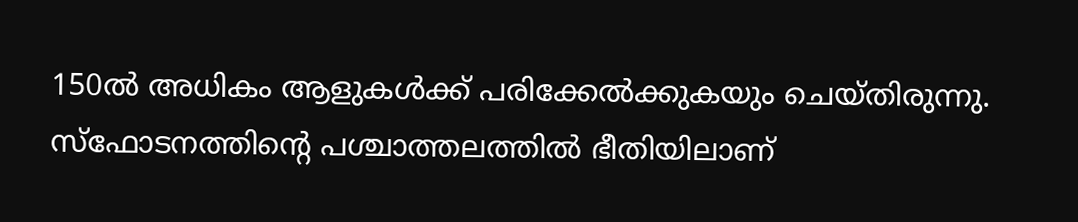150ല്‍ അധികം ആളുകള്‍ക്ക് പരിക്കേല്‍ക്കുകയും ചെയ്തിരുന്നു. സ്ഫോടനത്തിന്റെ പശ്ചാത്തലത്തില്‍ ഭീതിയിലാണ്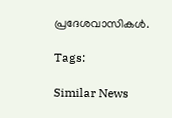പ്രദേശവാസികള്‍.

Tags:

Similar News